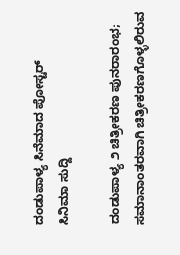ದಂಡುಪಾಳ್ಯ ಸಿನೆಮಾದ ಪೋಸ್ಟರ್
ಸಿನಿಮಾ ಸುದ್ದಿ

ದಂಡುಪಾಳ್ಯ ೨ ಚಿತ್ರೀಕರಣ ಪುನರಾರಂಭ; ಸಮಾನಾಂತರವಾಗಿ ಚಿತ್ರೀಕರಣಗೊಳ್ಳಲಿರುವ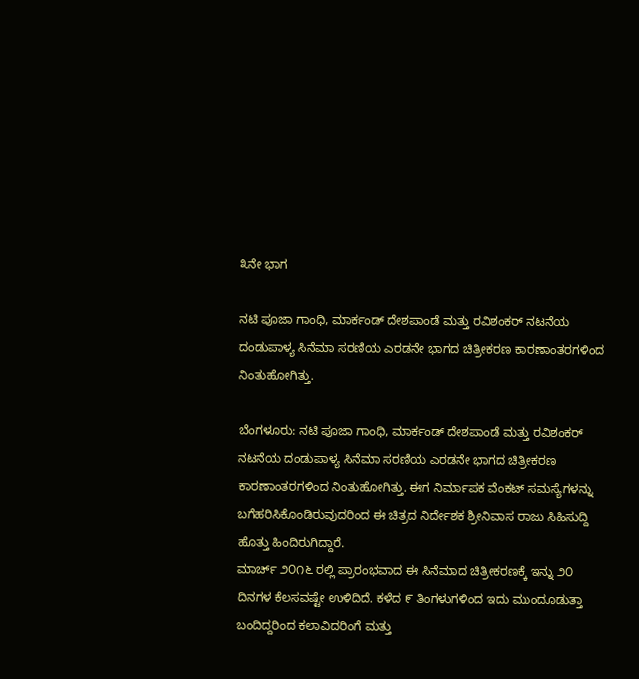೩ನೇ ಭಾಗ

ನಟಿ ಪೂಜಾ ಗಾಂಧಿ, ಮಾರ್ಕಂಡ್ ದೇಶಪಾಂಡೆ ಮತ್ತು ರವಿಶಂಕರ್ ನಟನೆಯ ದಂಡುಪಾಳ್ಯ ಸಿನೆಮಾ ಸರಣಿಯ ಎರಡನೇ ಭಾಗದ ಚಿತ್ರೀಕರಣ ಕಾರಣಾಂತರಗಳಿಂದ ನಿಂತುಹೋಗಿತ್ತು.

ಬೆಂಗಳೂರು: ನಟಿ ಪೂಜಾ ಗಾಂಧಿ, ಮಾರ್ಕಂಡ್ ದೇಶಪಾಂಡೆ ಮತ್ತು ರವಿಶಂಕರ್ ನಟನೆಯ ದಂಡುಪಾಳ್ಯ ಸಿನೆಮಾ ಸರಣಿಯ ಎರಡನೇ ಭಾಗದ ಚಿತ್ರೀಕರಣ ಕಾರಣಾಂತರಗಳಿಂದ ನಿಂತುಹೋಗಿತ್ತು. ಈಗ ನಿರ್ಮಾಪಕ ವೆಂಕಟ್ ಸಮಸ್ಯೆಗಳನ್ನು ಬಗೆಹರಿಸಿಕೊಂಡಿರುವುದರಿಂದ ಈ ಚಿತ್ರದ ನಿರ್ದೇಶಕ ಶ್ರೀನಿವಾಸ ರಾಜು ಸಿಹಿಸುದ್ದಿ ಹೊತ್ತು ಹಿಂದಿರುಗಿದ್ದಾರೆ.
ಮಾರ್ಚ್ ೨೦೧೬ ರಲ್ಲಿ ಪ್ರಾರಂಭವಾದ ಈ ಸಿನೆಮಾದ ಚಿತ್ರೀಕರಣಕ್ಕೆ ಇನ್ನು ೨೦ ದಿನಗಳ ಕೆಲಸವಷ್ಟೇ ಉಳಿದಿದೆ. ಕಳೆದ ೯ ತಿಂಗಳುಗಳಿಂದ ಇದು ಮುಂದೂಡುತ್ತಾ ಬಂದಿದ್ದರಿಂದ ಕಲಾವಿದರಿಂಗೆ ಮತ್ತು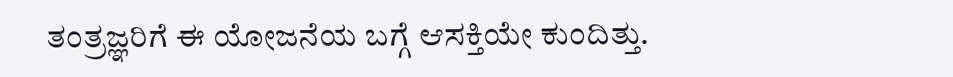ತಂತ್ರಜ್ಞರಿಗೆ ಈ ಯೋಜನೆಯ ಬಗ್ಗೆ ಆಸಕ್ತಿಯೇ ಕುಂದಿತ್ತು.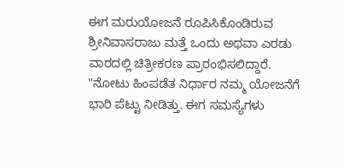ಈಗ ಮರುಯೋಜನೆ ರೂಪಿಸಿಕೊಂಡಿರುವ ಶ್ರೀನಿವಾಸರಾಜು ಮತ್ತೆ ಒಂದು ಅಥವಾ ಎರಡು ವಾರದಲ್ಲಿ ಚಿತ್ರೀಕರಣ ಪ್ರಾರಂಭಿಸಲಿದ್ದಾರೆ. "ನೋಟು ಹಿಂಪಡೆತ ನಿರ್ಧಾರ ನಮ್ಮ ಯೋಜನೆಗೆ ಭಾರಿ ಪೆಟ್ಟು ನೀಡಿತ್ತು. ಈಗ ಸಮಸ್ಯೆಗಳು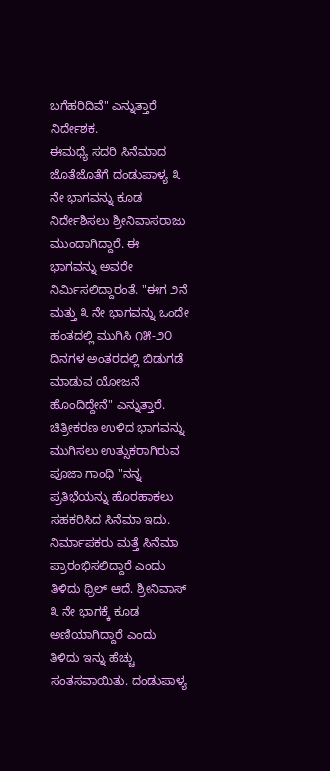ಬಗೆಹರಿದಿವೆ" ಎನ್ನುತ್ತಾರೆ ನಿರ್ದೇಶಕ.
ಈಮಧ್ಯೆ ಸದರಿ ಸಿನೆಮಾದ ಜೊತೆಜೊತೆಗೆ ದಂಡುಪಾಳ್ಯ ೩ ನೇ ಭಾಗವನ್ನು ಕೂಡ ನಿರ್ದೇಶಿಸಲು ಶ್ರೀನಿವಾಸರಾಜು ಮುಂದಾಗಿದ್ದಾರೆ. ಈ ಭಾಗವನ್ನು ಅವರೇ ನಿರ್ಮಿಸಲಿದ್ದಾರಂತೆ. "ಈಗ ೨ನೆ ಮತ್ತು ೩ ನೇ ಭಾಗವನ್ನು ಒಂದೇ ಹಂತದಲ್ಲಿ ಮುಗಿಸಿ ೧೫-೨೦ ದಿನಗಳ ಅಂತರದಲ್ಲಿ ಬಿಡುಗಡೆ ಮಾಡುವ ಯೋಜನೆ ಹೊಂದಿದ್ದೇನೆ" ಎನ್ನುತ್ತಾರೆ.
ಚಿತ್ರೀಕರಣ ಉಳಿದ ಭಾಗವನ್ನು ಮುಗಿಸಲು ಉತ್ಸುಕರಾಗಿರುವ ಪೂಜಾ ಗಾಂಧಿ "ನನ್ನ ಪ್ರತಿಭೆಯನ್ನು ಹೊರಹಾಕಲು ಸಹಕರಿಸಿದ ಸಿನೆಮಾ ಇದು. ನಿರ್ಮಾಪಕರು ಮತ್ತೆ ಸಿನೆಮಾ ಪ್ರಾರಂಭಿಸಲಿದ್ದಾರೆ ಎಂದು ತಿಳಿದು ಥ್ರಿಲ್ ಆದೆ. ಶ್ರೀನಿವಾಸ್ ೩ ನೇ ಭಾಗಕ್ಕೆ ಕೂಡ ಅಣಿಯಾಗಿದ್ದಾರೆ ಎಂದು ತಿಳಿದು ಇನ್ನು ಹೆಚ್ಚು ಸಂತಸವಾಯಿತು. ದಂಡುಪಾಳ್ಯ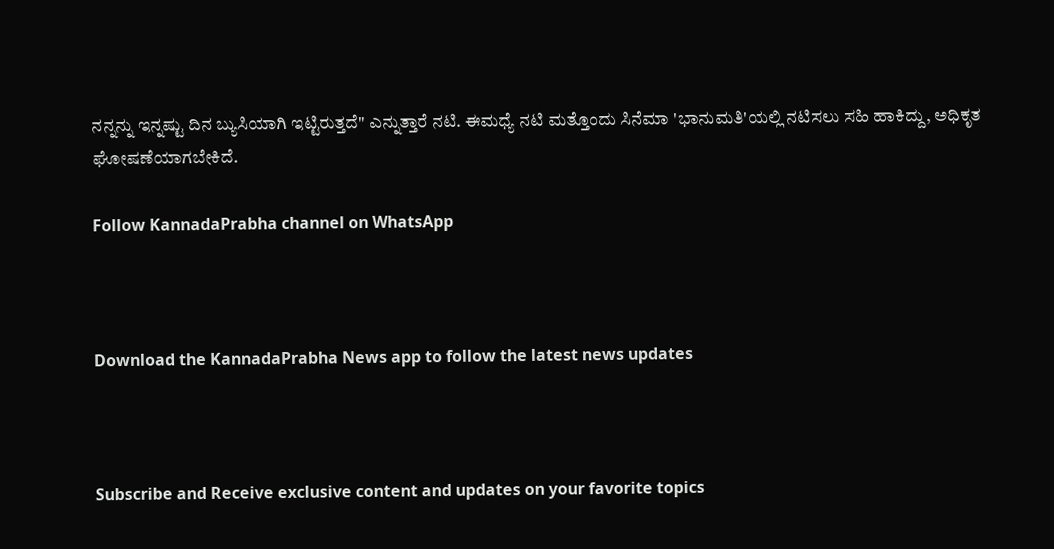ನನ್ನನ್ನು ಇನ್ನಷ್ಟು ದಿನ ಬ್ಯುಸಿಯಾಗಿ ಇಟ್ಟಿರುತ್ತದೆ" ಎನ್ನುತ್ತಾರೆ ನಟಿ. ಈಮಧ್ಯೆ ನಟಿ ಮತ್ತೊಂದು ಸಿನೆಮಾ 'ಭಾನುಮತಿ'ಯಲ್ಲಿ ನಟಿಸಲು ಸಹಿ ಹಾಕಿದ್ದು, ಅಧಿಕೃತ ಘೋಷಣೆಯಾಗಬೇಕಿದೆ.

Follow KannadaPrabha channel on WhatsApp



Download the KannadaPrabha News app to follow the latest news updates



Subscribe and Receive exclusive content and updates on your favorite topics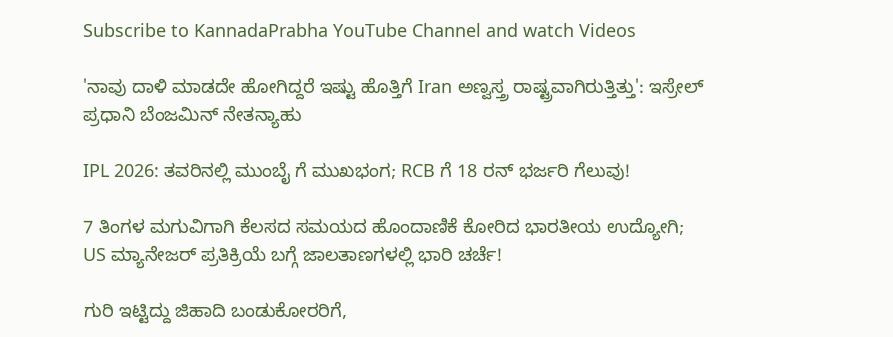Subscribe to KannadaPrabha YouTube Channel and watch Videos

'ನಾವು ದಾಳಿ ಮಾಡದೇ ಹೋಗಿದ್ದರೆ ಇಷ್ಟು ಹೊತ್ತಿಗೆ Iran ಅಣ್ವಸ್ತ್ರ ರಾಷ್ಟ್ರವಾಗಿರುತ್ತಿತ್ತು': ಇಸ್ರೇಲ್ ಪ್ರಧಾನಿ ಬೆಂಜಮಿನ್ ನೇತನ್ಯಾಹು

IPL 2026: ತವರಿನಲ್ಲಿ ಮುಂಬೈ ಗೆ ಮುಖಭಂಗ; RCB ಗೆ 18 ರನ್ ಭರ್ಜರಿ ಗೆಲುವು!

7 ತಿಂಗಳ ಮಗುವಿಗಾಗಿ ಕೆಲಸದ ಸಮಯದ ಹೊಂದಾಣಿಕೆ ಕೋರಿದ ಭಾರತೀಯ ಉದ್ಯೋಗಿ; US ಮ್ಯಾನೇಜರ್ ಪ್ರತಿಕ್ರಿಯೆ ಬಗ್ಗೆ ಜಾಲತಾಣಗಳಲ್ಲಿ ಭಾರಿ ಚರ್ಚೆ!

ಗುರಿ ಇಟ್ಟಿದ್ದು ಜಿಹಾದಿ ಬಂಡುಕೋರರಿಗೆ,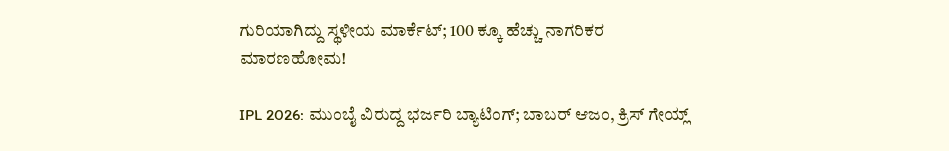ಗುರಿಯಾಗಿದ್ದು ಸ್ಥಳೀಯ ಮಾರ್ಕೆಟ್; 100 ಕ್ಕೂ ಹೆಚ್ಚು ನಾಗರಿಕರ ಮಾರಣಹೋಮ!

IPL 2026: ಮುಂಬೈ ವಿರುದ್ದ ಭರ್ಜರಿ ಬ್ಯಾಟಿಂಗ್; ಬಾಬರ್ ಆಜಂ, ಕ್ರಿಸ್ ಗೇಯ್ಲ್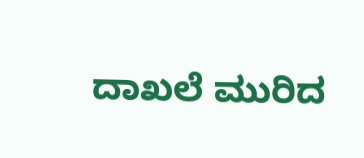ದಾಖಲೆ ಮುರಿದ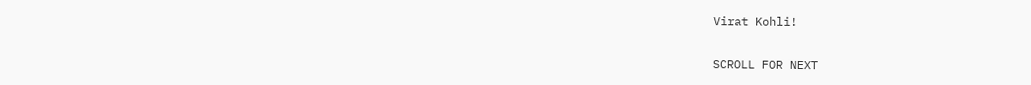Virat Kohli!

SCROLL FOR NEXT